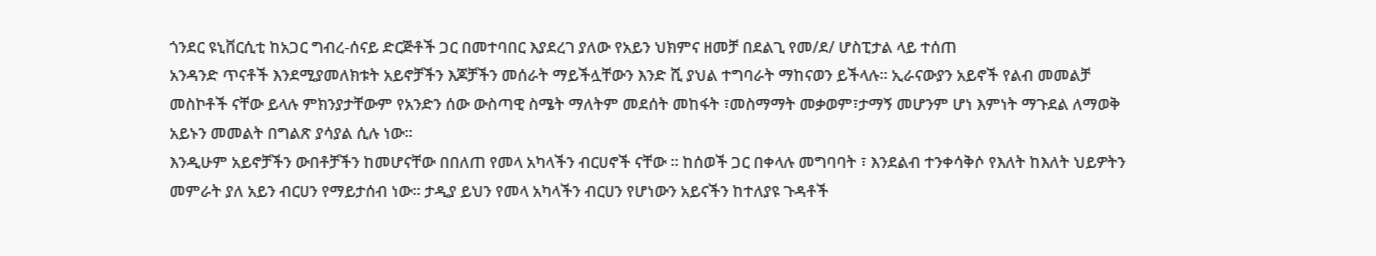ጎንደር ዩኒቨርሲቲ ከአጋር ግብረ-ሰናይ ድርጅቶች ጋር በመተባበር እያደረገ ያለው የአይን ህክምና ዘመቻ በደልጊ የመ/ደ/ ሆስፒታል ላይ ተሰጠ
አንዳንድ ጥናቶች እንደሚያመለክቱት አይኖቻችን እጆቻችን መሰራት ማይችሏቸውን እንድ ሺ ያህል ተግባራት ማከናወን ይችላሉ፡፡ ኢራናውያን አይኖች የልብ መመልቻ መስኮቶች ናቸው ይላሉ ምክንያታቸውም የአንድን ሰው ውስጣዊ ስሜት ማለትም መደሰት መከፋት ፣መስማማት መቃወም፣ታማኝ መሆንም ሆነ እምነት ማጉደል ለማወቅ አይኑን መመልት በግልጽ ያሳያል ሲሉ ነው፡፡
እንዲሁም አይኖቻችን ውበቶቻችን ከመሆናቸው በበለጠ የመላ አካላችን ብርሀኖች ናቸው ፡፡ ከሰወች ጋር በቀላሉ መግባባት ፣ እንደልብ ተንቀሳቅሶ የእለት ከእለት ህይዎትን መምራት ያለ አይን ብርሀን የማይታሰብ ነው፡፡ ታዲያ ይህን የመላ አካላችን ብርሀን የሆነውን አይናችን ከተለያዩ ጉዳቶች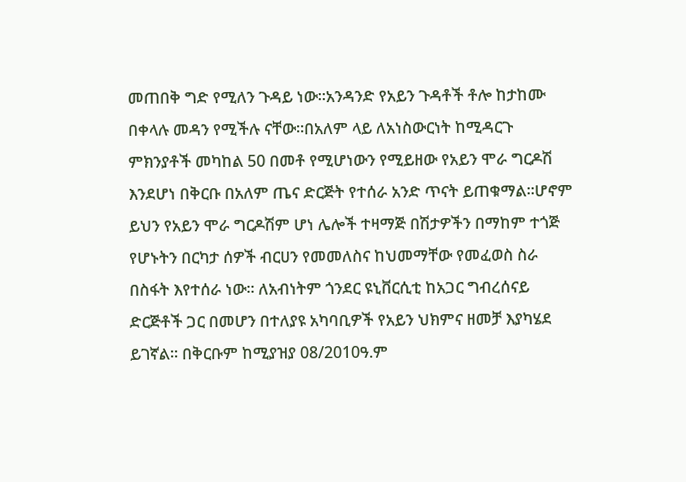መጠበቅ ግድ የሚለን ጉዳይ ነው፡፡አንዳንድ የአይን ጉዳቶች ቶሎ ከታከሙ በቀላሉ መዳን የሚችሉ ናቸው፡፡በአለም ላይ ለአነስውርነት ከሚዳርጉ ምክንያቶች መካከል 50 በመቶ የሚሆነውን የሚይዘው የአይን ሞራ ግርዶሽ እንደሆነ በቅርቡ በአለም ጤና ድርጅት የተሰራ አንድ ጥናት ይጠቁማል፡፡ሆኖም ይህን የአይን ሞራ ግርዶሽም ሆነ ሌሎች ተዛማጅ በሽታዎችን በማከም ተጎጅ የሆኑትን በርካታ ሰዎች ብርሀን የመመለስና ከህመማቸው የመፈወስ ስራ በስፋት እየተሰራ ነው፡፡ ለአብነትም ጎንደር ዩኒቨርሲቲ ከአጋር ግብረሰናይ ድርጅቶች ጋር በመሆን በተለያዩ አካባቢዎች የአይን ህክምና ዘመቻ እያካሄደ ይገኛል፡፡ በቅርቡም ከሚያዝያ 08/2010ዓ.ም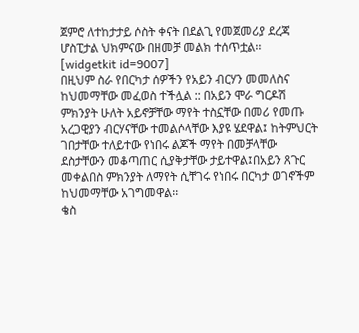ጀምሮ ለተከታታይ ሶስት ቀናት በደልጊ የመጀመሪያ ደረጃ ሆስፒታል ህክምናው በዘመቻ መልክ ተሰጥቷል፡፡
[widgetkit id=9007]
በዚህም ስራ የበርካታ ሰዎችን የአይን ብርሃን መመለስና ከህመማቸው መፈወስ ተችሏል :: በአይን ሞራ ግርዶሽ ምክንያት ሁለት አይኖቻቸው ማየት ተስኗቸው በመሪ የመጡ አረጋዊያን ብርሃናቸው ተመልሶላቸው እያዩ ሄደዋል፤ ከትምህርት ገበታቸው ተለይተው የነበሩ ልጆች ማየት በመቻላቸው ደስታቸውን መቆጣጠር ሲያቅታቸው ታይተዋል፤በአይን ጸጉር መቀልበስ ምክንያት ለማየት ሲቸገሩ የነበሩ በርካታ ወገኖችም ከህመማቸው አገግመዋል፡፡
ቄስ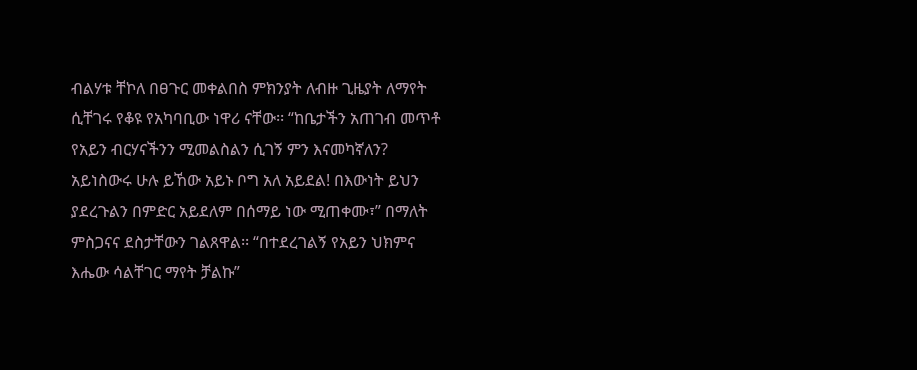ብልሃቱ ቸኮለ በፀጉር መቀልበስ ምክንያት ለብዙ ጊዜያት ለማየት ሲቸገሩ የቆዩ የአካባቢው ነዋሪ ናቸው፡፡ “ከቤታችን አጠገብ መጥቶ የአይን ብርሃናችንን ሚመልስልን ሲገኝ ምን እናመካኛለን? አይነስውሩ ሁሉ ይኸው አይኑ ቦግ አለ አይደል! በእውነት ይህን ያደረጉልን በምድር አይደለም በሰማይ ነው ሚጠቀሙ፣” በማለት ምስጋናና ደስታቸውን ገልጸዋል፡፡ “በተደረገልኝ የአይን ህክምና እሔው ሳልቸገር ማየት ቻልኩ”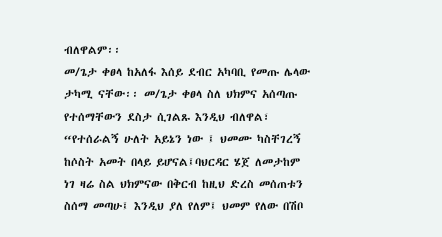ብለዋልም፡፡
መ/ጌታ ቀፀላ ከአለፋ እሰይ ደብር አካባቢ የመጡ ሌላው ታካሚ ናቸው፡፡ መ/ጌታ ቀፀላ ስለ ህክምና አሰጣጡ የተሰማቸውን ደስታ ሲገልጹ እንዲህ ብለዋል፣ “የተሰራልኝ ሁለት አይኔን ነው ፤ ህመሙ ካስቸገረኝ ከሶስት አመት በላይ ይሆናል፤ባህርዳር ሄጀ ለመታከም ነገ ዛሬ ስል ህክምናው በቅርብ ከዚህ ድረስ መሰጠቱን ስሰማ መጣሁ፤ እንዲህ ያለ የለም፤ ህመም የለው በሽቦ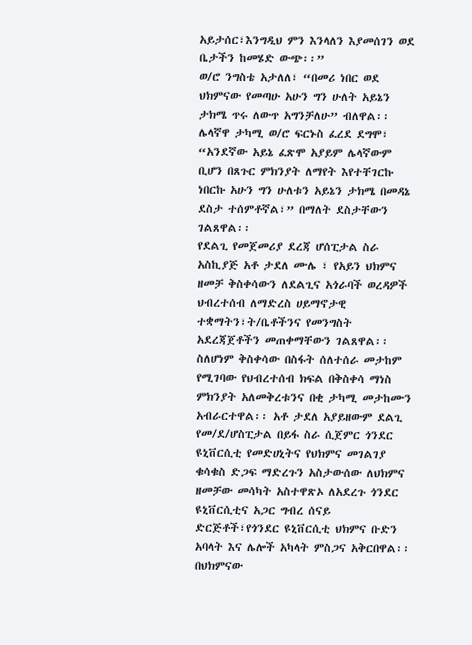አይታሰር፣እንግዲህ ምን እንላለን እያመሰገን ወደ ቤታችን ከመሄድ ውጭ፡፡”
ወ/ሮ ንግስቴ አታለለ፣ “በመሪ ነበር ወደ ህክምናው የመጣሁ አሁን ግን ሁለት አይኔን ታክሜ ጥሩ ለውጥ አግንቻለሁ” ብለዋል፡፡ ሌላኛዋ ታካሚ ወ/ሮ ፍርኑስ ፈረደ ደግሞ፣ “አንደኛው አይኔ ፈጽሞ አያይም ሌላኛውም ቢሆን በጸጉር ምክንያት ለማየት እየተቸገርኩ ነበርኩ አሁን ግን ሁለቱን አይኔን ታክሜ በመዳኔ ደስታ ተሰምቶኛል፣” በማለት ደስታቸውን ገልጸዋል፡፡
የደልጊ የመጀመሪያ ደረጃ ሆሰፒታል ስራ አስኪያጅ አቶ ታደለ ሙሌ ፣ የአይን ህክምና ዘመቻ ቅስቀሳውን ለደልጊና አጎራባች ወረዳዎች ህብረተሰብ ለማድረስ ሀይማኖታዊ ተቋማትን፣ት/ቤቶችንና የመንግስት አደረጃጀቶችን መጠቀማቸውን ገልጸዋል፡፡ ስለሆነም ቅስቀሳው በስፋት ሰለተሰራ መታከም የሚገባው የህብረተሰብ ክፍል በቅስቀሳ ማነስ ምክንያት አለመቅረቱንና በቂ ታካሚ መታከሙን አብራርተዋል፡፡ አቶ ታደለ አያይዘውም ደልጊ የመ/ደ/ሆስፒታል በይፋ ስራ ሲጀምር ጎንደር ዩኒቨርሲቲ የመድሀኒትና የህክምና መገልገያ ቁሳቁስ ድጋፍ ማድረጉን አስታውሰው ለህክምና ዘመቻው መሳካት አስተዋጽኦ ለአደረጉ ጎንደር ዩኒቨርሲቲና አጋር ግብረ ሰናይ ድርጅቶች፣የጎንደር ዩኒቨርሲቲ ህክምና ቡድን አባላት እና ሌሎች አካላት ምስጋና አቅርበዋል፡፡
በህክምናው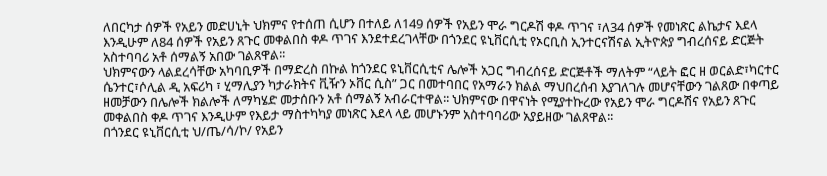ለበርካታ ሰዎች የአይን መድሀኒት ህክምና የተሰጠ ሲሆን በተለይ ለ149 ሰዎች የአይን ሞራ ግርዶሽ ቀዶ ጥገና ፣ለ34 ሰዎች የመነጽር ልኬታና እደላ እንዲሁም ለ84 ሰዎች የአይን ጸጉር መቀልበስ ቀዶ ጥገና እንደተደረገላቸው በጎንደር ዩኒቨርሲቲ የኦርቢስ ኢንተርናሽናል ኢትዮጵያ ግብረሰናይ ድርጅት አስተባባሪ አቶ ሰማልኝ አበው ገልጸዋል፡፡
ህክምናውን ላልደረሳቸው አካባቢዎች በማድረስ በኩል ከጎንደር ዩኒቨርሲቲና ሌሎች አጋር ግብረሰናይ ድርጅቶች ማለትም “ላይት ፎር ዘ ወርልድ፣ካርተር ሴንተር፣ሶሊል ዲ አፍሪካ ፣ ሂማሊያን ካታራክትና ቪዥን ኦቨር ሲስ” ጋር በመተባበር የአማራን ክልል ማህበረሰብ እያገለገሉ መሆናቸውን ገልጸው በቀጣይ ዘመቻውን በሌሎች ክልሎች ለማካሄድ መታሰቡን አቶ ሰማልኝ አብራርተዋል፡፡ ህክምናው በዋናነት የሚያተኩረው የአይን ሞራ ግርዶሽና የአይን ጸጉር መቀልበስ ቀዶ ጥገና እንዲሁም የእይታ ማስተካካያ መነጽር እደላ ላይ መሆኑንም አስተባባሪው አያይዘው ገልጸዋል፡፡
በጎንደር ዩኒቨርሲቲ ህ/ጤ/ሳ/ኮ/ የአይን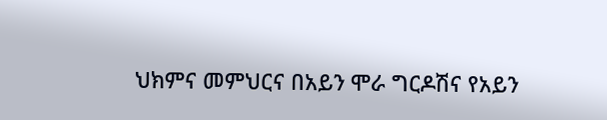ህክምና መምህርና በአይን ሞራ ግርዶሽና የአይን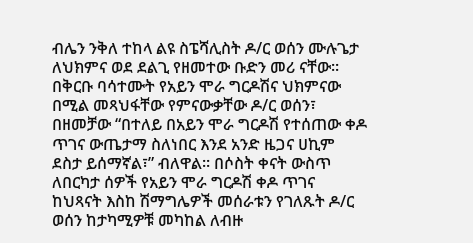ብሌን ንቅለ ተከላ ልዩ ስፔሻሊስት ዶ/ር ወሰን ሙሉጌታ ለህክምና ወደ ደልጊ የዘመተው ቡድን መሪ ናቸው፡፡ በቅርቡ ባሳተሙት የአይን ሞራ ግርዶሽና ህክምናው በሚል መጻህፋቸው የምናውቃቸው ዶ/ር ወሰን፣ በዘመቻው “በተለይ በአይን ሞራ ግርዶሽ የተሰጠው ቀዶ ጥገና ውጤታማ ስለነበር እንደ አንድ ዜጋና ሀኪም ደስታ ይሰማኛል፣” ብለዋል፡፡ በሶስት ቀናት ውስጥ ለበርካታ ሰዎች የአይን ሞራ ግርዶሽ ቀዶ ጥገና ከህጻናት እስከ ሽማግሌዎች መሰራቱን የገለጹት ዶ/ር ወሰን ከታካሚዎቹ መካከል ለብዙ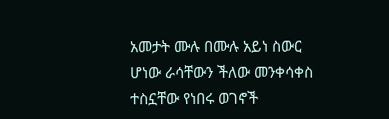አመታት ሙሉ በሙሉ አይነ ስውር ሆነው ራሳቸውን ችለው መንቀሳቀስ ተስኗቸው የነበሩ ወገኖች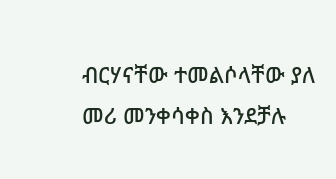ብርሃናቸው ተመልሶላቸው ያለ መሪ መንቀሳቀስ እንደቻሉ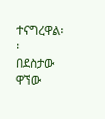ተናግረዋል፡፡
በደስታው ዋኘው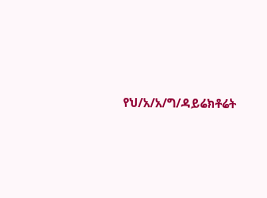የህ/አ/አ/ግ/ዳይሬክቶሬት